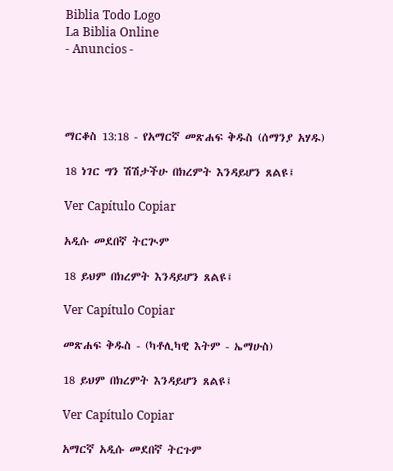Biblia Todo Logo
La Biblia Online
- Anuncios -




ማርቆስ 13:18 - የአማርኛ መጽሐፍ ቅዱስ (ሰማንያ አሃዱ)

18 ነገር ግን ሽሽታችሁ በክረምት እንዳይሆን ጸልዩ፤

Ver Capítulo Copiar

አዲሱ መደበኛ ትርጒም

18 ይህም በክረምት እንዳይሆን ጸልዩ፤

Ver Capítulo Copiar

መጽሐፍ ቅዱስ - (ካቶሊካዊ እትም - ኤማሁስ)

18 ይህም በክረምት እንዳይሆን ጸልዩ፤

Ver Capítulo Copiar

አማርኛ አዲሱ መደበኛ ትርጉም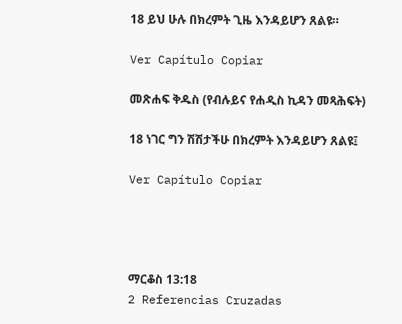18 ይህ ሁሉ በክረምት ጊዜ እንዳይሆን ጸልዩ።

Ver Capítulo Copiar

መጽሐፍ ቅዱስ (የብሉይና የሐዲስ ኪዳን መጻሕፍት)

18 ነገር ግን ሽሽታችሁ በክረምት እንዳይሆን ጸልዩ፤

Ver Capítulo Copiar




ማርቆስ 13:18
2 Referencias Cruzadas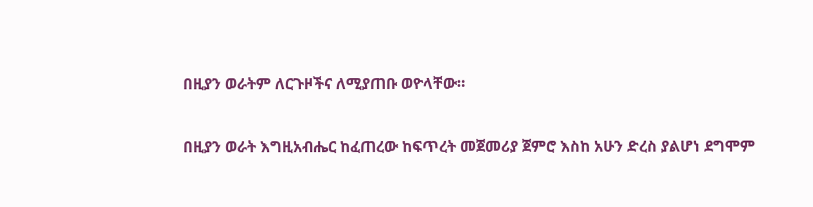በዚያን ወራትም ለርጉዞችና ለሚያጠቡ ወዮላቸው።


በዚያን ወራት እግዚአብሔር ከፈጠረው ከፍጥረት መጀመሪያ ጀምሮ እስከ አሁን ድረስ ያልሆነ ደግሞም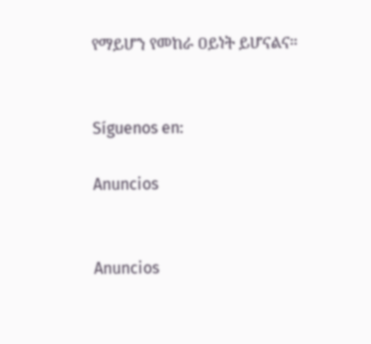የማይሆን የመከራ ዐይነት ይሆናልና።


Síguenos en:

Anuncios


Anuncios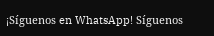¡Síguenos en WhatsApp! Síguenos